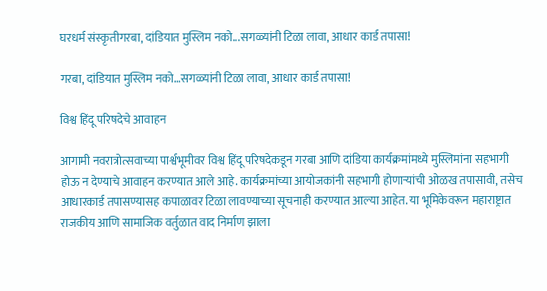घरधर्म संस्कृतीगरबा, दांडियात मुस्लिम नको...सगळ्यांनी टिळा लावा, आधार कार्ड तपासा!

गरबा, दांडियात मुस्लिम नको…सगळ्यांनी टिळा लावा, आधार कार्ड तपासा!

विश्व हिंदू परिषदेचे आवाहन

आगामी नवरात्रोत्सवाच्या पार्श्वभूमीवर विश्व हिंदू परिषदेकडून गरबा आणि दांडिया कार्यक्रमांमध्ये मुस्लिमांना सहभागी होऊ न देण्याचे आवाहन करण्यात आले आहे. कार्यक्रमांच्या आयोजकांनी सहभागी होणाऱ्यांची ओळख तपासावी, तसेच आधारकार्ड तपासण्यासह कपाळावर टिळा लावण्याच्या सूचनाही करण्यात आल्या आहेत. या भूमिकेवरून महाराष्ट्रात राजकीय आणि सामाजिक वर्तुळात वाद निर्माण झाला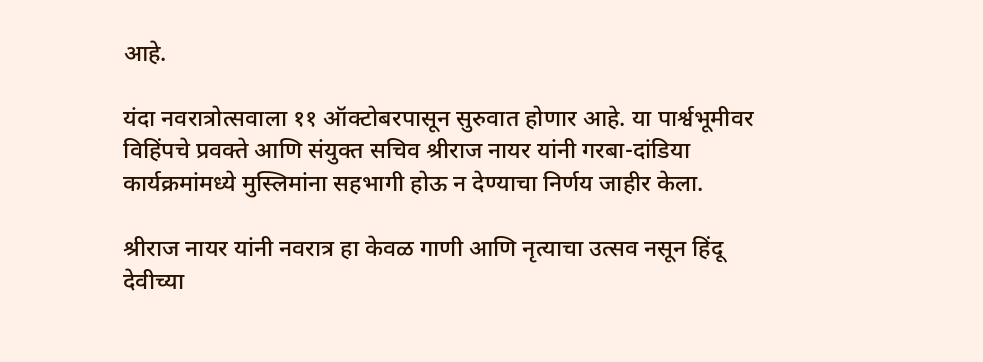आहे.

यंदा नवरात्रोत्सवाला ११ ऑक्टोबरपासून सुरुवात होणार आहे. या पार्श्वभूमीवर विहिंपचे प्रवक्ते आणि संयुक्त सचिव श्रीराज नायर यांनी गरबा-दांडिया कार्यक्रमांमध्ये मुस्लिमांना सहभागी होऊ न देण्याचा निर्णय जाहीर केला.

श्रीराज नायर यांनी नवरात्र हा केवळ गाणी आणि नृत्याचा उत्सव नसून हिंदू देवीच्या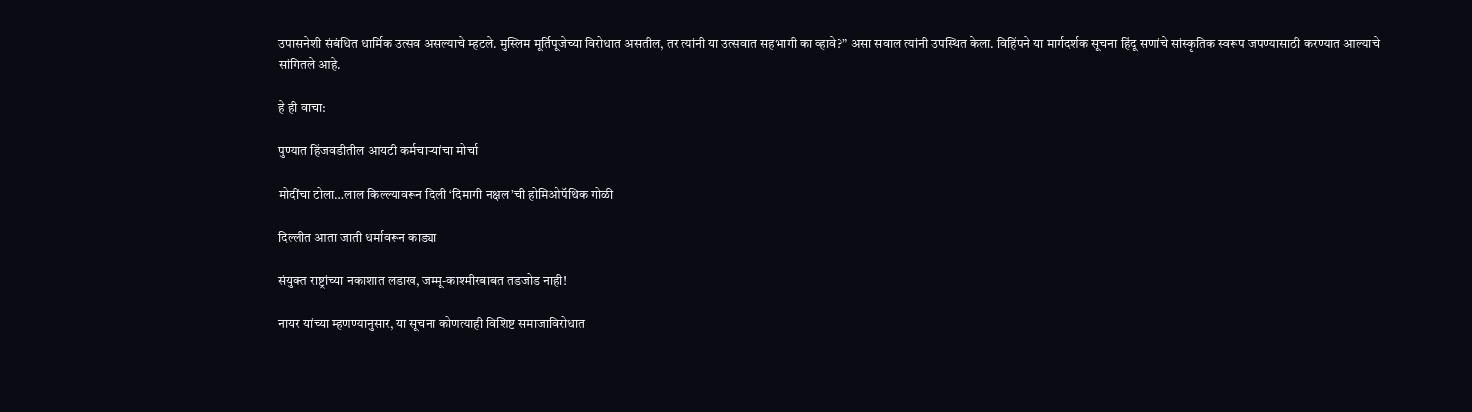उपासनेशी संबंधित धार्मिक उत्सव असल्याचे म्हटले. मुस्लिम मूर्तिपूजेच्या विरोधात असतील, तर त्यांनी या उत्सवात सहभागी का व्हावे?” असा सवाल त्यांनी उपस्थित केला. विहिंपने या मार्गदर्शक सूचना हिंदू सणांचे सांस्कृतिक स्वरूप जपण्यासाठी करण्यात आल्याचे सांगितले आहे.

हे ही वाचा:

पुण्यात हिंजवडीतील आयटी कर्मचाऱ्यांचा मोर्चा

मोदींचा टोला…लाल किल्ल्यावरून दिली ‘दिमागी नक्षल’ची होमिओपॅथिक गोळी

दिल्लीत आता जाती धर्मावरून काड्या

संयुक्त राष्ट्रांच्या नकाशात लडाख, जम्मू-काश्मीरबाबत तडजोड नाही!

नायर यांच्या म्हणण्यानुसार, या सूचना कोणत्याही विशिष्ट समाजाविरोधात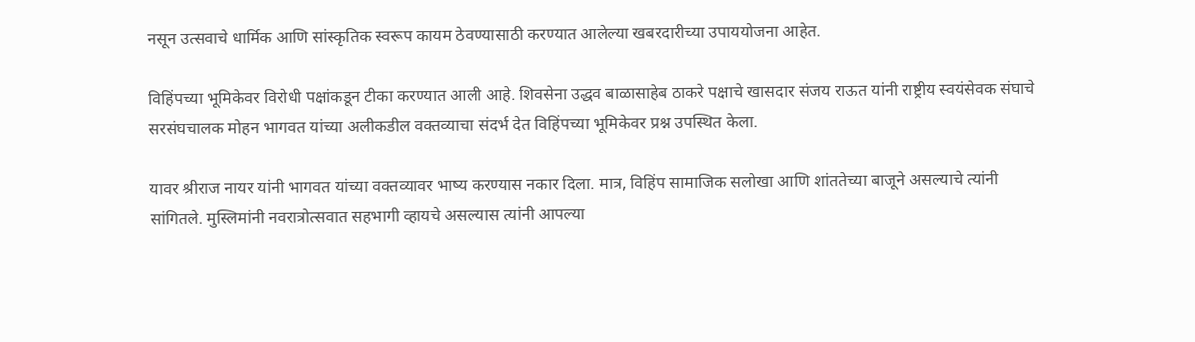नसून उत्सवाचे धार्मिक आणि सांस्कृतिक स्वरूप कायम ठेवण्यासाठी करण्यात आलेल्या खबरदारीच्या उपाययोजना आहेत.

विहिंपच्या भूमिकेवर विरोधी पक्षांकडून टीका करण्यात आली आहे. शिवसेना उद्धव बाळासाहेब ठाकरे पक्षाचे खासदार संजय राऊत यांनी राष्ट्रीय स्वयंसेवक संघाचे सरसंघचालक मोहन भागवत यांच्या अलीकडील वक्तव्याचा संदर्भ देत विहिंपच्या भूमिकेवर प्रश्न उपस्थित केला.

यावर श्रीराज नायर यांनी भागवत यांच्या वक्तव्यावर भाष्य करण्यास नकार दिला. मात्र, विहिंप सामाजिक सलोखा आणि शांततेच्या बाजूने असल्याचे त्यांनी सांगितले. मुस्लिमांनी नवरात्रोत्सवात सहभागी व्हायचे असल्यास त्यांनी आपल्या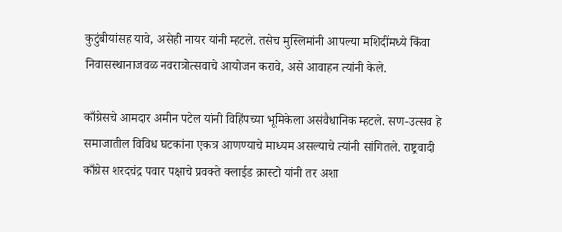कुटुंबीयांसह यावे, असेही नायर यांनी म्हटले. तसेच मुस्लिमांनी आपल्या मशिदींमध्ये किंवा निवासस्थानाजवळ नवरात्रोत्सवाचे आयोजन करावे, असे आवाहन त्यांनी केले.

काँग्रेसचे आमदार अमीन पटेल यांनी विहिंपच्या भूमिकेला असंवैधानिक म्हटले. सण-उत्सव हे समाजातील विविध घटकांना एकत्र आणण्याचे माध्यम असल्याचे त्यांनी सांगितले. राष्ट्रवादी काँग्रेस शरदचंद्र पवार पक्षाचे प्रवक्ते क्लाईड क्रास्टो यांनी तर अशा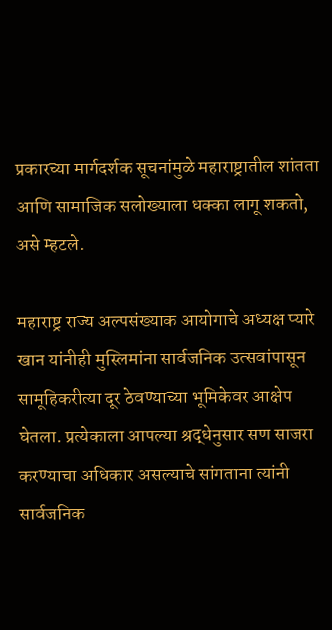प्रकारच्या मार्गदर्शक सूचनांमुळे महाराष्ट्रातील शांतता आणि सामाजिक सलोख्याला धक्का लागू शकतो, असे म्हटले.

महाराष्ट्र राज्य अल्पसंख्याक आयोगाचे अध्यक्ष प्यारे खान यांनीही मुस्लिमांना सार्वजनिक उत्सवांपासून सामूहिकरीत्या दूर ठेवण्याच्या भूमिकेवर आक्षेप घेतला. प्रत्येकाला आपल्या श्रद्धेनुसार सण साजरा करण्याचा अधिकार असल्याचे सांगताना त्यांनी सार्वजनिक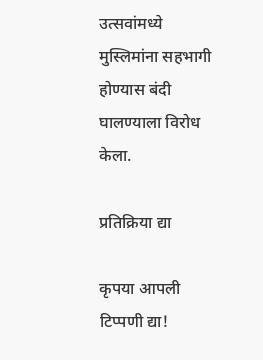उत्सवांमध्ये मुस्लिमांना सहभागी होण्यास बंदी घालण्याला विरोध केला.

प्रतिक्रिया द्या

कृपया आपली टिप्पणी द्या!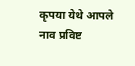कृपया येथे आपले नाव प्रविष्ट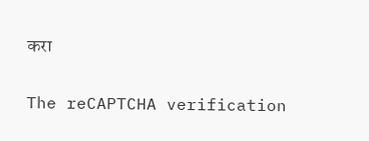करा

The reCAPTCHA verification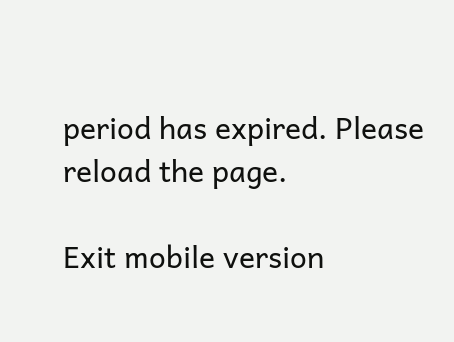period has expired. Please reload the page.

Exit mobile version